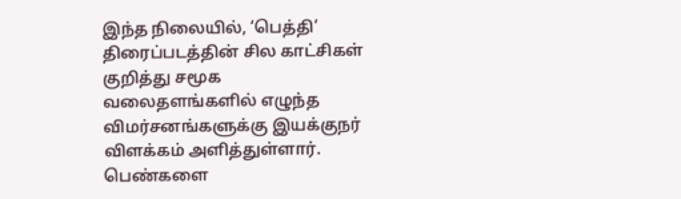இந்த நிலையில், ‘பெத்தி’ திரைப்படத்தின் சில காட்சிகள் குறித்து சமூக வலைதளங்களில் எழுந்த விமர்சனங்களுக்கு இயக்குநர் விளக்கம் அளித்துள்ளார். பெண்களை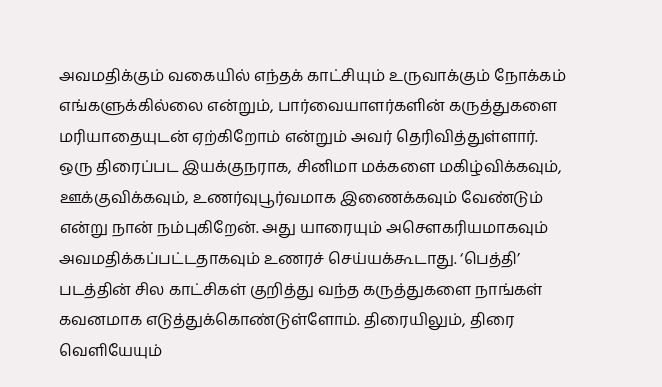அவமதிக்கும் வகையில் எந்தக் காட்சியும் உருவாக்கும் நோக்கம் எங்களுக்கில்லை என்றும், பார்வையாளர்களின் கருத்துகளை மரியாதையுடன் ஏற்கிறோம் என்றும் அவர் தெரிவித்துள்ளார்.
ஒரு திரைப்பட இயக்குநராக, சினிமா மக்களை மகிழ்விக்கவும், ஊக்குவிக்கவும், உணர்வுபூர்வமாக இணைக்கவும் வேண்டும் என்று நான் நம்புகிறேன். அது யாரையும் அசௌகரியமாகவும் அவமதிக்கப்பட்டதாகவும் உணரச் செய்யக்கூடாது. ‘பெத்தி’ படத்தின் சில காட்சிகள் குறித்து வந்த கருத்துகளை நாங்கள் கவனமாக எடுத்துக்கொண்டுள்ளோம். திரையிலும், திரை வெளியேயும்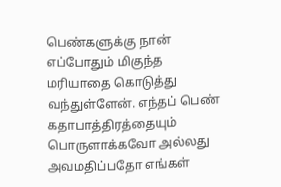பெண்களுக்கு நான் எப்போதும் மிகுந்த மரியாதை கொடுத்து வந்துள்ளேன். எந்தப் பெண் கதாபாத்திரத்தையும் பொருளாக்கவோ அல்லது அவமதிப்பதோ எங்கள்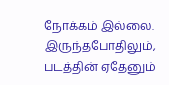நோக்கம் இல்லை. இருந்தபோதிலும், படத்தின் ஏதேனும்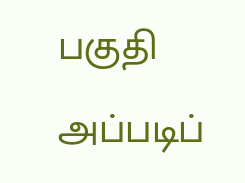பகுதி அப்படிப்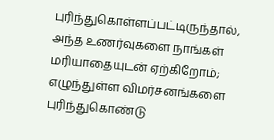புரிந்துகொள்ளப்பட்டிருந்தால், அந்த உணர்வுகளை நாங்கள் மரியாதையுடன் ஏற்கிறோம்; எழுந்துள்ள விமர்சனங்களை புரிந்துகொண்டு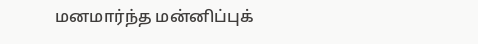மனமார்ந்த மன்னிப்புக்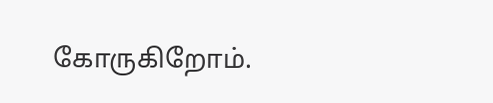கோருகிறோம்.